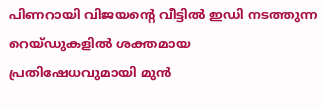പിണറായി വിജയന്റെ വീട്ടിൽ ഇഡി നടത്തുന്ന റെയ്ഡുകളിൽ ശക്തമായ പ്രതിഷേധവുമായി മുൻ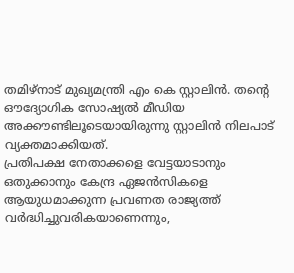തമിഴ്നാട് മുഖ്യമന്ത്രി എം കെ സ്റ്റാലിൻ. തന്റെ ഔദ്യോഗിക സോഷ്യൽ മീഡിയ അക്കൗണ്ടിലൂടെയായിരുന്നു സ്റ്റാലിൻ നിലപാട് വ്യക്തമാക്കിയത്.
പ്രതിപക്ഷ നേതാക്കളെ വേട്ടയാടാനും ഒതുക്കാനും കേന്ദ്ര ഏജൻസികളെ ആയുധമാക്കുന്ന പ്രവണത രാജ്യത്ത് വർദ്ധിച്ചുവരികയാണെന്നും,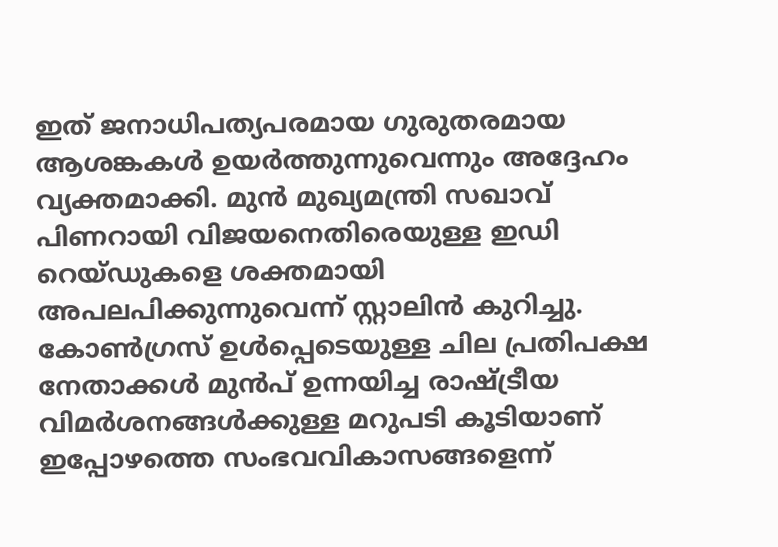ഇത് ജനാധിപത്യപരമായ ഗുരുതരമായ ആശങ്കകൾ ഉയർത്തുന്നുവെന്നും അദ്ദേഹം വ്യക്തമാക്കി. മുൻ മുഖ്യമന്ത്രി സഖാവ് പിണറായി വിജയനെതിരെയുള്ള ഇഡി റെയ്ഡുകളെ ശക്തമായി അപലപിക്കുന്നുവെന്ന് സ്റ്റാലിൻ കുറിച്ചു.
കോൺഗ്രസ് ഉൾപ്പെടെയുള്ള ചില പ്രതിപക്ഷ നേതാക്കൾ മുൻപ് ഉന്നയിച്ച രാഷ്ട്രീയ വിമർശനങ്ങൾക്കുള്ള മറുപടി കൂടിയാണ് ഇപ്പോഴത്തെ സംഭവവികാസങ്ങളെന്ന്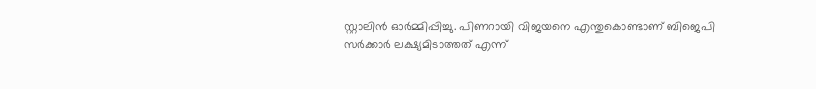സ്റ്റാലിൻ ഓർമ്മിപ്പിച്ചു. പിണറായി വിജയനെ എന്തുകൊണ്ടാണ് ബിജെപി സർക്കാർ ലക്ഷ്യമിടാത്തത് എന്ന്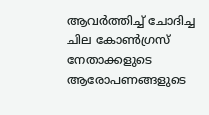ആവർത്തിച്ച് ചോദിച്ച ചില കോൺഗ്രസ് നേതാക്കളുടെ ആരോപണങ്ങളുടെ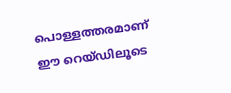പൊള്ളത്തരമാണ് ഈ റെയ്ഡിലൂടെ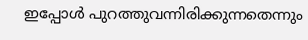ഇപ്പോൾ പുറത്തുവന്നിരിക്കുന്നതെന്നും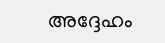അദ്ദേഹം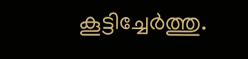കൂട്ടിച്ചേർത്തു.